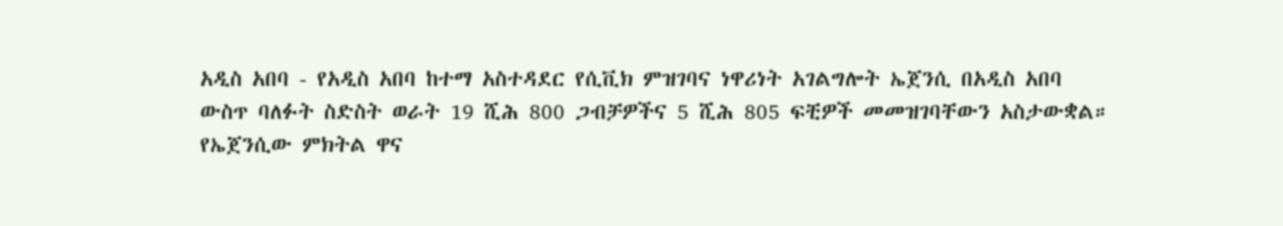አዲስ አበባ - የአዲስ አበባ ከተማ አስተዳደር የሲቪክ ምዝገባና ነዋሪነት አገልግሎት ኤጀንሲ በአዲስ አበባ
ውስጥ ባለፉት ስድስት ወራት 19 ሺሕ 800 ጋብቻዎችና 5 ሺሕ 805 ፍቺዎች መመዝገባቸውን አስታውቋል።
የኤጀንሲው ምክትል ዋና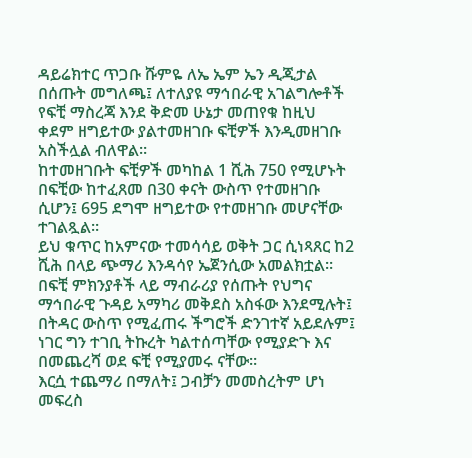ዳይሬክተር ጥጋቡ ሹምዬ ለኤ ኤም ኤን ዲጂታል በሰጡት መግለጫ፤ ለተለያዩ ማኅበራዊ አገልግሎቶች የፍቺ ማስረጃ እንደ ቅድመ ሁኔታ መጠየቁ ከዚህ ቀደም ዘግይተው ያልተመዘገቡ ፍቺዎች እንዲመዘገቡ አስችሏል ብለዋል።
ከተመዘገቡት ፍቺዎች መካከል 1 ሺሕ 750 የሚሆኑት በፍቺው ከተፈጸመ በ30 ቀናት ውስጥ የተመዘገቡ ሲሆን፤ 695 ደግሞ ዘግይተው የተመዘገቡ መሆናቸው ተገልጿል።
ይህ ቁጥር ከአምናው ተመሳሳይ ወቅት ጋር ሲነጻጸር ከ2 ሺሕ በላይ ጭማሪ እንዳሳየ ኤጀንሲው አመልክቷል።
በፍቺ ምክንያቶች ላይ ማብራሪያ የሰጡት የህግና ማኅበራዊ ጉዳይ አማካሪ መቅደስ አስፋው እንደሚሉት፤ በትዳር ውስጥ የሚፈጠሩ ችግሮች ድንገተኛ አይደሉም፤ ነገር ግን ተገቢ ትኩረት ካልተሰጣቸው የሚያድጉ እና በመጨረሻ ወደ ፍቺ የሚያመሩ ናቸው።
እርሷ ተጨማሪ በማለት፤ ጋብቻን መመስረትም ሆነ መፍረስ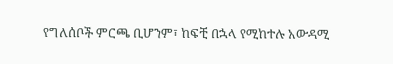የግለሰቦች ምርጫ ቢሆንም፣ ከፍቺ በኋላ የሚከተሉ አውዳሚ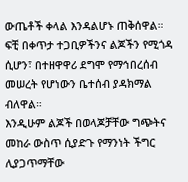ውጤቶች ቀላል እንዳልሆኑ ጠቅሰዋል። ፍቺ በቀጥታ ተጋቢዎችንና ልጆችን የሚጎዳ ሲሆን፣ በተዘዋዋሪ ደግሞ የማኅበረሰብ መሠረት የሆነውን ቤተሰብ ያዳክማል ብለዋል።
እንዲሁም ልጆች በወላጆቻቸው ግጭትና መከራ ውስጥ ሲያድጉ የማንነት ችግር ሊያጋጥማቸው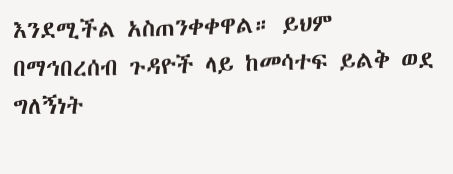እንደሚችል አስጠንቀቀዋል። ይህም በማኅበረሰብ ጉዳዮች ላይ ከመሳተፍ ይልቅ ወደ ግለኝነት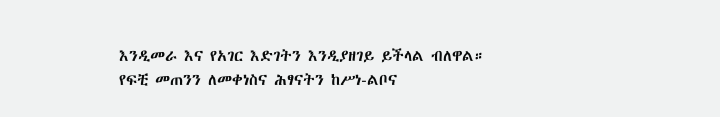እንዲመራ እና የአገር እድገትን እንዲያዘገይ ይችላል ብለዋል።
የፍቺ መጠንን ለመቀነስና ሕፃናትን ከሥነ-ልቦና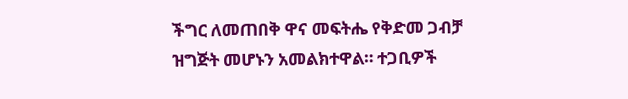ችግር ለመጠበቅ ዋና መፍትሔ የቅድመ ጋብቻ ዝግጅት መሆኑን አመልክተዋል። ተጋቢዎች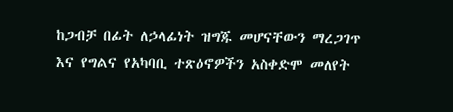ከጋብቻ በፊት ለኃላፊነት ዝግጁ መሆናቸውን ማረጋገጥ እና የግልና የአካባቢ ተጽዕኖዎችን አስቀድሞ መለየት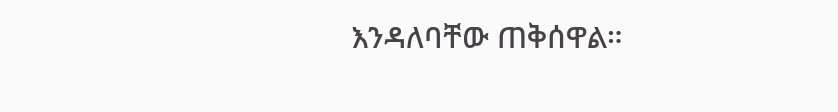እንዳለባቸው ጠቅሰዋል።